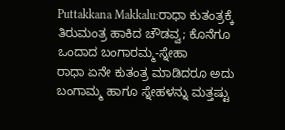Puttakkana Makkalu:ರಾಧಾ ಕುತಂತ್ರಕ್ಕೆ ತಿರುಮಂತ್ರ ಹಾಕಿದ ಚೌಡವ್ವ; ಕೊನೆಗೂ ಒಂದಾದ ಬಂಗಾರಮ್ಮ-ಸ್ನೇಹಾ
ರಾಧಾ ಏನೇ ಕುತಂತ್ರ ಮಾಡಿದರೂ ಅದು ಬಂಗಾಮ್ಮ ಹಾಗೂ ಸ್ನೇಹಳನ್ನು ಮತ್ತಷ್ಟು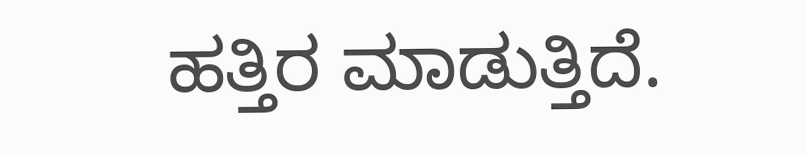ಹತ್ತಿರ ಮಾಡುತ್ತಿದೆ.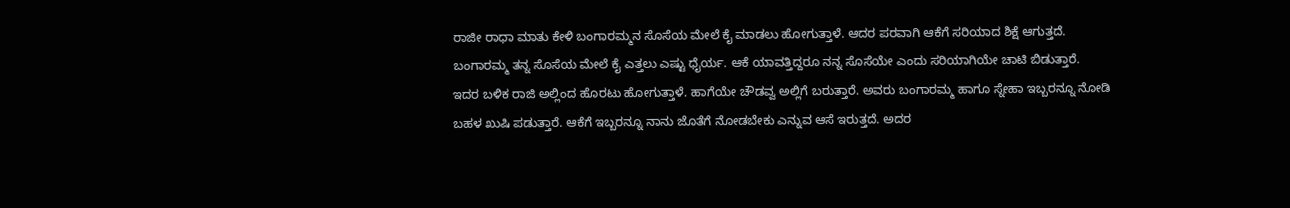ರಾಜೀ ರಾಧಾ ಮಾತು ಕೇಳಿ ಬಂಗಾರಮ್ಮನ ಸೊಸೆಯ ಮೇಲೆ ಕೈ ಮಾಡಲು ಹೋಗುತ್ತಾಳೆ. ಆದರ ಪರವಾಗಿ ಆಕೆಗೆ ಸರಿಯಾದ ಶಿಕ್ಷೆ ಆಗುತ್ತದೆ. ಬಂಗಾರಮ್ಮ ತನ್ನ ಸೊಸೆಯ ಮೇಲೆ ಕೈ ಎತ್ತಲು ಎಷ್ಟು ಧೈರ್ಯ. ಆಕೆ ಯಾವತ್ತಿದ್ದರೂ ನನ್ನ ಸೊಸೆಯೇ ಎಂದು ಸರಿಯಾಗಿಯೇ ಚಾಟಿ ಬಿಡುತ್ತಾರೆ.
ಇದರ ಬಳಿಕ ರಾಜಿ ಅಲ್ಲಿಂದ ಹೊರಟು ಹೋಗುತ್ತಾಳೆ. ಹಾಗೆಯೇ ಚೌಡವ್ವ ಅಲ್ಲಿಗೆ ಬರುತ್ತಾರೆ. ಅವರು ಬಂಗಾರಮ್ಮ ಹಾಗೂ ಸ್ನೇಹಾ ಇಬ್ಬರನ್ನೂ ನೋಡಿ ಬಹಳ ಖುಷಿ ಪಡುತ್ತಾರೆ. ಆಕೆಗೆ ಇಬ್ಬರನ್ನೂ ನಾನು ಜೊತೆಗೆ ನೋಡಬೇಕು ಎನ್ನುವ ಆಸೆ ಇರುತ್ತದೆ. ಅದರ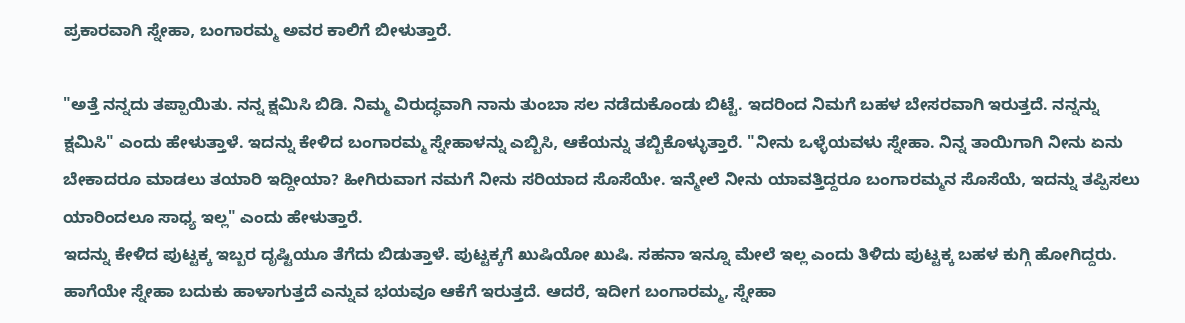ಪ್ರಕಾರವಾಗಿ ಸ್ನೇಹಾ, ಬಂಗಾರಮ್ಮ ಅವರ ಕಾಲಿಗೆ ಬೀಳುತ್ತಾರೆ.

"ಅತ್ತೆ ನನ್ನದು ತಪ್ಪಾಯಿತು. ನನ್ನ ಕ್ಷಮಿಸಿ ಬಿಡಿ. ನಿಮ್ಮ ವಿರುದ್ಧವಾಗಿ ನಾನು ತುಂಬಾ ಸಲ ನಡೆದುಕೊಂಡು ಬಿಟ್ಟೆ. ಇದರಿಂದ ನಿಮಗೆ ಬಹಳ ಬೇಸರವಾಗಿ ಇರುತ್ತದೆ. ನನ್ನನ್ನು ಕ್ಷಮಿಸಿ" ಎಂದು ಹೇಳುತ್ತಾಳೆ. ಇದನ್ನು ಕೇಳಿದ ಬಂಗಾರಮ್ಮ ಸ್ನೇಹಾಳನ್ನು ಎಬ್ಬಿಸಿ, ಆಕೆಯನ್ನು ತಬ್ಬಿಕೊಳ್ಳುತ್ತಾರೆ. "ನೀನು ಒಳ್ಳೆಯವಳು ಸ್ನೇಹಾ. ನಿನ್ನ ತಾಯಿಗಾಗಿ ನೀನು ಏನು ಬೇಕಾದರೂ ಮಾಡಲು ತಯಾರಿ ಇದ್ದೀಯಾ? ಹೀಗಿರುವಾಗ ನಮಗೆ ನೀನು ಸರಿಯಾದ ಸೊಸೆಯೇ. ಇನ್ಮೇಲೆ ನೀನು ಯಾವತ್ತಿದ್ದರೂ ಬಂಗಾರಮ್ಮನ ಸೊಸೆಯೆ, ಇದನ್ನು ತಪ್ಪಿಸಲು ಯಾರಿಂದಲೂ ಸಾಧ್ಯ ಇಲ್ಲ" ಎಂದು ಹೇಳುತ್ತಾರೆ.
ಇದನ್ನು ಕೇಳಿದ ಪುಟ್ಟಕ್ಕ ಇಬ್ಬರ ದೃಷ್ಟಿಯೂ ತೆಗೆದು ಬಿಡುತ್ತಾಳೆ. ಪುಟ್ಟಕ್ಕಗೆ ಖುಷಿಯೋ ಖುಷಿ. ಸಹನಾ ಇನ್ನೂ ಮೇಲೆ ಇಲ್ಲ ಎಂದು ತಿಳಿದು ಪುಟ್ಟಕ್ಕ ಬಹಳ ಕುಗ್ಗಿ ಹೋಗಿದ್ದರು. ಹಾಗೆಯೇ ಸ್ನೇಹಾ ಬದುಕು ಹಾಳಾಗುತ್ತದೆ ಎನ್ನುವ ಭಯವೂ ಆಕೆಗೆ ಇರುತ್ತದೆ. ಆದರೆ, ಇದೀಗ ಬಂಗಾರಮ್ಮ, ಸ್ನೇಹಾ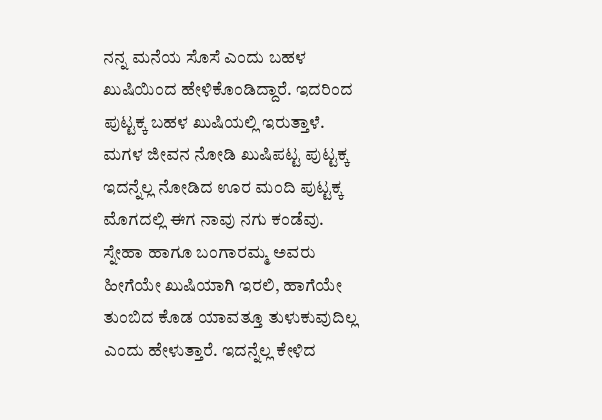ನನ್ನ ಮನೆಯ ಸೊಸೆ ಎಂದು ಬಹಳ ಖುಷಿಯಿಂದ ಹೇಳಿಕೊಂಡಿದ್ದಾರೆ. ಇದರಿಂದ ಪುಟ್ಟಕ್ಕ ಬಹಳ ಖುಷಿಯಲ್ಲಿ ಇರುತ್ತಾಳೆ.
ಮಗಳ ಜೀವನ ನೋಡಿ ಖುಷಿಪಟ್ಟ ಪುಟ್ಟಕ್ಕ
ಇದನ್ನೆಲ್ಲ ನೋಡಿದ ಊರ ಮಂದಿ ಪುಟ್ಟಕ್ಕ ಮೊಗದಲ್ಲಿ ಈಗ ನಾವು ನಗು ಕಂಡೆವು. ಸ್ನೇಹಾ ಹಾಗೂ ಬಂಗಾರಮ್ಮ ಅವರು ಹೀಗೆಯೇ ಖುಷಿಯಾಗಿ ಇರಲಿ, ಹಾಗೆಯೇ ತುಂಬಿದ ಕೊಡ ಯಾವತ್ತೂ ತುಳುಕುವುದಿಲ್ಲ ಎಂದು ಹೇಳುತ್ತಾರೆ. ಇದನ್ನೆಲ್ಲ ಕೇಳಿದ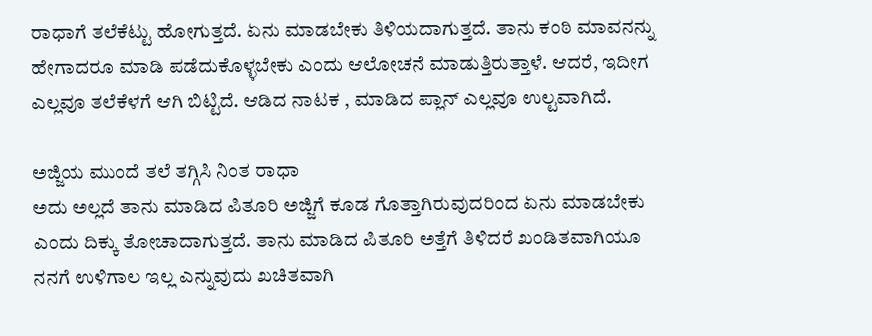ರಾಧಾಗೆ ತಲೆಕೆಟ್ಟು ಹೋಗುತ್ತದೆ. ಏನು ಮಾಡಬೇಕು ತಿಳಿಯದಾಗುತ್ತದೆ. ತಾನು ಕಂಠಿ ಮಾವನನ್ನು ಹೇಗಾದರೂ ಮಾಡಿ ಪಡೆದುಕೊಳ್ಳಬೇಕು ಎಂದು ಆಲೋಚನೆ ಮಾಡುತ್ತಿರುತ್ತಾಳೆ. ಆದರೆ, ಇದೀಗ ಎಲ್ಲವೂ ತಲೆಕೆಳಗೆ ಆಗಿ ಬಿಟ್ಟಿದೆ. ಆಡಿದ ನಾಟಕ , ಮಾಡಿದ ಪ್ಲಾನ್ ಎಲ್ಲವೂ ಉಲ್ಟವಾಗಿದೆ.

ಅಜ್ಜಿಯ ಮುಂದೆ ತಲೆ ತಗ್ಗಿಸಿ ನಿಂತ ರಾಧಾ
ಅದು ಅಲ್ಲದೆ ತಾನು ಮಾಡಿದ ಪಿತೂರಿ ಅಜ್ಜಿಗೆ ಕೂಡ ಗೊತ್ತಾಗಿರುವುದರಿಂದ ಏನು ಮಾಡಬೇಕು ಎಂದು ದಿಕ್ಕು ತೋಚಾದಾಗುತ್ತದೆ. ತಾನು ಮಾಡಿದ ಪಿತೂರಿ ಅತ್ತೆಗೆ ತಿಳಿದರೆ ಖಂಡಿತವಾಗಿಯೂ ನನಗೆ ಉಳಿಗಾಲ ಇಲ್ಲ ಎನ್ನುವುದು ಖಚಿತವಾಗಿ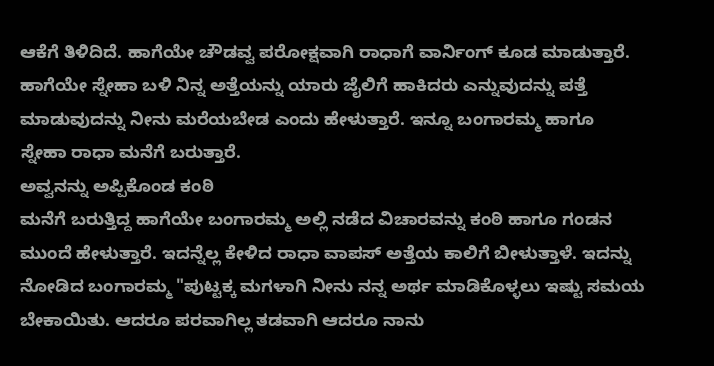ಆಕೆಗೆ ತಿಳಿದಿದೆ. ಹಾಗೆಯೇ ಚೌಡವ್ವ ಪರೋಕ್ಷವಾಗಿ ರಾಧಾಗೆ ವಾರ್ನಿಂಗ್ ಕೂಡ ಮಾಡುತ್ತಾರೆ. ಹಾಗೆಯೇ ಸ್ನೇಹಾ ಬಳಿ ನಿನ್ನ ಅತ್ತೆಯನ್ನು ಯಾರು ಜೈಲಿಗೆ ಹಾಕಿದರು ಎನ್ನುವುದನ್ನು ಪತ್ತೆ ಮಾಡುವುದನ್ನು ನೀನು ಮರೆಯಬೇಡ ಎಂದು ಹೇಳುತ್ತಾರೆ. ಇನ್ನೂ ಬಂಗಾರಮ್ಮ ಹಾಗೂ ಸ್ನೇಹಾ ರಾಧಾ ಮನೆಗೆ ಬರುತ್ತಾರೆ.
ಅವ್ವನನ್ನು ಅಪ್ಪಿಕೊಂಡ ಕಂಠಿ
ಮನೆಗೆ ಬರುತ್ತಿದ್ದ ಹಾಗೆಯೇ ಬಂಗಾರಮ್ಮ ಅಲ್ಲಿ ನಡೆದ ವಿಚಾರವನ್ನು ಕಂಠಿ ಹಾಗೂ ಗಂಡನ ಮುಂದೆ ಹೇಳುತ್ತಾರೆ. ಇದನ್ನೆಲ್ಲ ಕೇಳಿದ ರಾಧಾ ವಾಪಸ್ ಅತ್ತೆಯ ಕಾಲಿಗೆ ಬೀಳುತ್ತಾಳೆ. ಇದನ್ನು ನೋಡಿದ ಬಂಗಾರಮ್ಮ "ಪುಟ್ಟಕ್ಕ ಮಗಳಾಗಿ ನೀನು ನನ್ನ ಅರ್ಥ ಮಾಡಿಕೊಳ್ಳಲು ಇಷ್ಟು ಸಮಯ ಬೇಕಾಯಿತು. ಆದರೂ ಪರವಾಗಿಲ್ಲ ತಡವಾಗಿ ಆದರೂ ನಾನು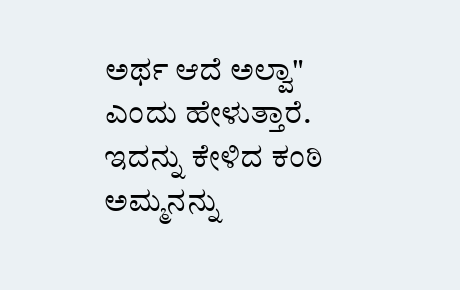ಅರ್ಥ ಆದೆ ಅಲ್ವಾ" ಎಂದು ಹೇಳುತ್ತಾರೆ. ಇದನ್ನು ಕೇಳಿದ ಕಂಠಿ ಅಮ್ಮನನ್ನು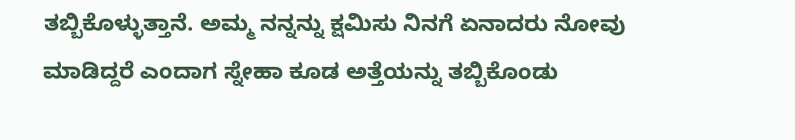ತಬ್ಬಿಕೊಳ್ಳುತ್ತಾನೆ. ಅಮ್ಮ ನನ್ನನ್ನು ಕ್ಷಮಿಸು ನಿನಗೆ ಏನಾದರು ನೋವು ಮಾಡಿದ್ದರೆ ಎಂದಾಗ ಸ್ನೇಹಾ ಕೂಡ ಅತ್ತೆಯನ್ನು ತಬ್ಬಿಕೊಂಡು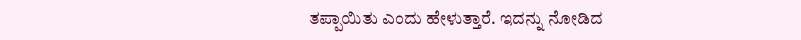ತಪ್ಪಾಯಿತು ಎಂದು ಹೇಳುತ್ತಾರೆ. ಇದನ್ನು ನೋಡಿದ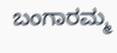ಬಂಗಾರಮ್ಮ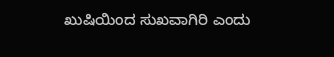ಖುಷಿಯಿಂದ ಸುಖವಾಗಿರಿ ಎಂದು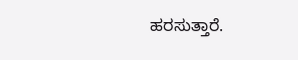ಹರಸುತ್ತಾರೆ.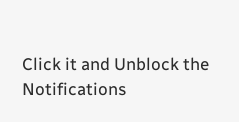Click it and Unblock the Notifications